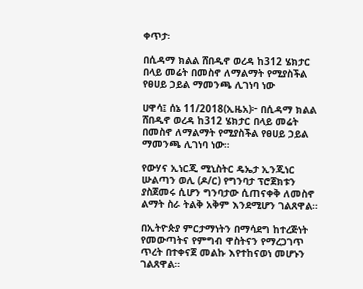ቀጥታ፡

በሲዳማ ክልል ሸበዲኖ ወረዳ ከ312 ሄክታር በላይ መሬት በመስኖ ለማልማት የሚያስችል የፀሀይ ኃይል ማመንጫ ሊገነባ ነው

ሀዋሳ፤ ሰኔ 11/2018(ኢዜአ)፦ በሲዳማ ክልል ሸበዲኖ ወረዳ ከ312 ሄክታር በላይ መሬት በመስኖ ለማልማት የሚያስችል የፀሀይ ኃይል ማመንጫ ሊገነባ ነው።

የውሃና ኢነርጂ ሚኒስትር ዴኤታ ኢንጂነር ሡልጣን ወሊ (ዶ/ር) የግንባታ ፕሮጀክቱን ያስጀመሩ ሲሆን ግንባታው ሲጠናቀቅ ለመስኖ ልማት ስራ ትልቅ አቅም እንደሚሆን ገልጸዋል።

በኢትዮጵያ ምርታማነትን በማሳደግ ከተረጅነት የመውጣትና የምግብ ዋስትናን የማረጋገጥ ጥረት በተቀናጀ መልኩ እየተከናወነ መሆኑን ገልጸዋል።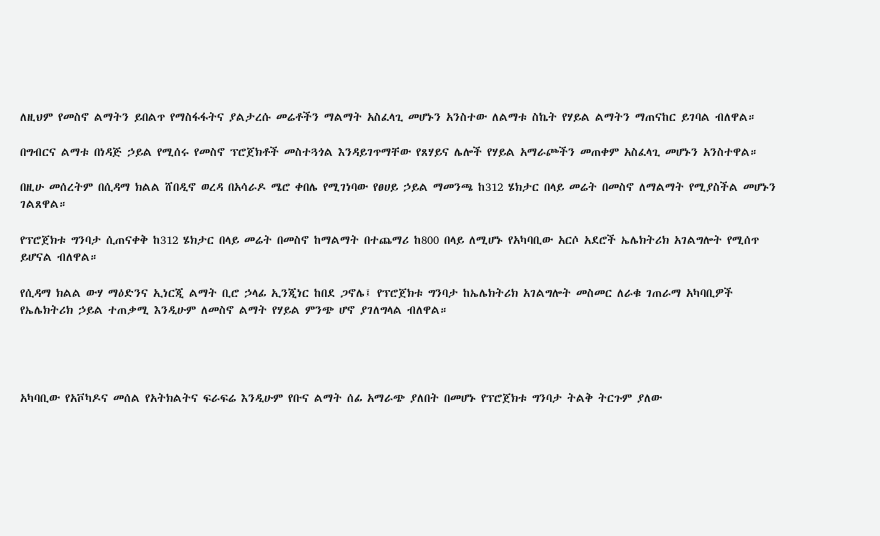ለዚህም የመስኖ ልማትን ይበልጥ የማስፋፋትና ያልታረሱ መሬቶችን ማልማት አስፈላጊ መሆኑን አንስተው ለልማቱ ስኬት የሃይል ልማትን ማጠናከር ይገባል ብለዋል።

በግብርና ልማቱ በነዳጅ ኃይል የሚሰሩ የመስኖ ፕሮጀክቶች መስተጓጎል እንዳይገጥማቸው የጸሃይና ሌሎች የሃይል አማራጮችን መጠቀም አስፈላጊ መሆኑን አንስተዋል።

በዚሁ መሰረትም በሲዳማ ክልል ሸበዲኖ ወረዳ በአሳራዶ ሜሮ ቀበሌ የሚገነባው የፀሀይ ኃይል ማመንጫ ከ312 ሄክታር በላይ መሬት በመስኖ ለማልማት የሚያስችል መሆኑን ገልጸዋል።

የፕሮጀክቱ ግንባታ ሲጠናቀቅ ከ312 ሄክታር በላይ መሬት በመስኖ ከማልማት በተጨማሪ ከ800 በላይ ለሚሆኑ የአካባቢው አርሶ አደሮች ኤሌክትሪክ አገልግሎት የሚሰጥ ይሆናል ብለዋል።

የሲዳማ ክልል ውሃ ማዕድንና ኢነርጂ ልማት ቢሮ ኃላፊ ኢንጂነር ከበደ ጋኖሌ፤ የፕሮጀክቱ ግንባታ ከኤሌክትሪክ አገልግሎት መስመር ለራቁ ገጠራማ አካባቢዎች የኤሌክትሪክ ኃይል ተጠቃሚ እንዲሁም ለመስኖ ልማት የሃይል ምንጭ ሆኖ ያገለግላል ብለዋል።




አካባቢው የአቮካዶና መሰል የአትክልትና ፍራፍሬ እንዲሁም የቡና ልማት ሰፊ አማራጭ ያለበት በመሆኑ የፕሮጀክቱ ግንባታ ትልቅ ትርጉም ያለው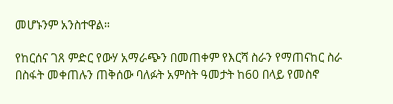መሆኑንም አንስተዋል።

የከርሰና ገጸ ምድር የውሃ አማራጭን በመጠቀም የእርሻ ስራን የማጠናከር ስራ በስፋት መቀጠሉን ጠቅሰው ባለፉት አምስት ዓመታት ከ60 በላይ የመስኖ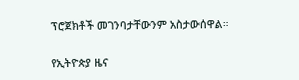ፕሮጀክቶች መገንባታቸውንም አስታውሰዋል።

የኢትዮጵያ ዜና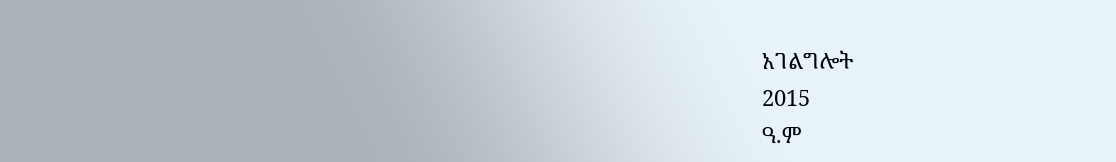አገልግሎት
2015
ዓ.ም